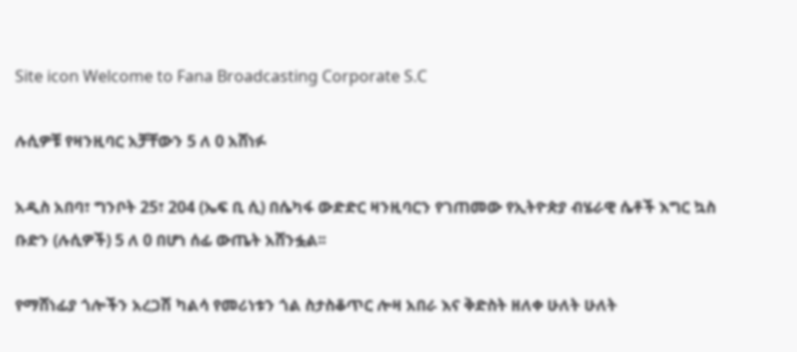Site icon Welcome to Fana Broadcasting Corporate S.C

ሉሲዎቹ የዛንዚባር አቻቸውን 5 ለ 0 አሸነፉ

አዲስ አበባ፣ ግንቦት 25፣ 204 (ኤፍ ቢ ሲ) በሴካፋ ውድድር ዛንዚባርን የገጠመው የኢትዮጵያ ብሄራዊ ሴቶች እግር ኳስ ቡድን (ሉሲዎች) 5 ለ 0 በሆነ ሰፊ ውጤት አሸንፏል፡፡

የማሸነፊያ ጎሎችን አረጋሽ ካልሳ የመሪነቱን ጎል ስታስቆጥር ሎዛ አበራ እና ቅድስት ዘለቀ ሁለት ሁለት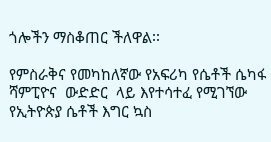ጎሎችን ማስቆጠር ችለዋል፡፡

የምስራቅና የመካከለኛው የአፍሪካ የሴቶች ሴካፋ  ሻምፒዮና  ውድድር  ላይ እየተሳተፈ የሚገኘው የኢትዮጵያ ሴቶች እግር ኳስ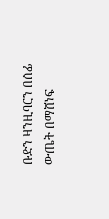ቡድን ዛንዚባርን በሰፊ ውጤት በማሸነፍ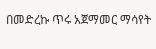በመድረኩ ጥሩ አጀማመር ማሳየት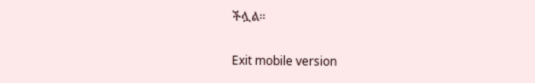ችሏል፡፡

Exit mobile version